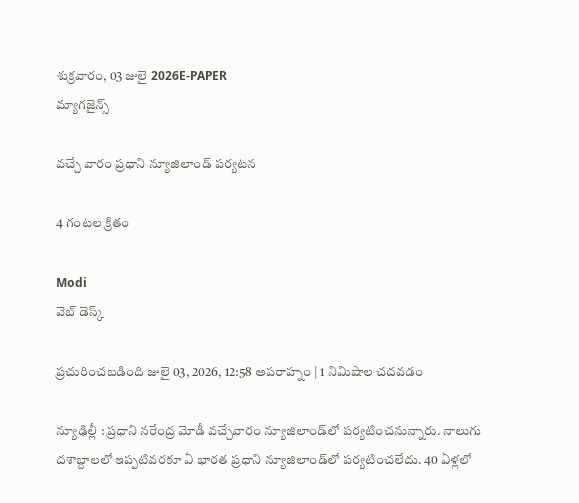శుక్రవారం, 03 జులై 2026E-PAPER
మ్యాగజైన్స్

వచ్చే వారం ప్రధాని న్యూజిలాండ్‌ పర్యటన

4 గంటల క్రితం

Modi
వెబ్ డెస్క్

ప్రచురించబడింది జులై 03, 2026, 12:58 అపరాహ్నం | 1 నిమిషాల చదవడం

న్యూఢిల్లీ : ప్రధాని నరేంద్ర మోడీ వచ్చేవారం న్యూజిలాండ్‌‌లో పర్యటించనున్నారు. నాలుగు దశాబ్దాలలో ఇప్పటివరకూ ఏ భారత ప్రధాని న్యూజిలాండ్‌‌లో పర్యటించలేదు. 40 ఏళ్లలో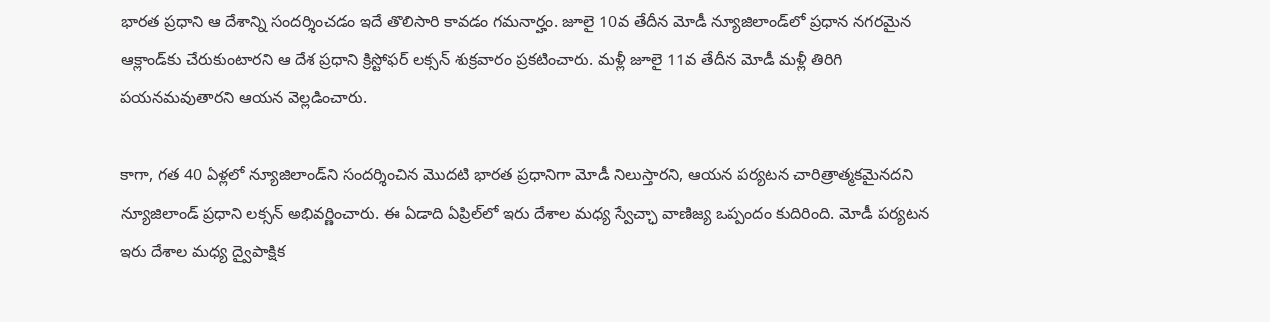భారత ప్రధాని ఆ దేశాన్ని సందర్శించడం ఇదే తొలిసారి కావడం గమనార్హం. జూలై 10వ తేదీన మోడీ న్యూజిలాండ్‌‌లో ప్రధాన నగరమైన ఆక్లాండ్‌‌కు చేరుకుంటారని ఆ దేశ ప్రధాని క్రిస్టోఫర్ లక్సన్ శుక్రవారం ప్రకటించారు. మళ్లీ జూలై 11వ తేదీన మోడీ మళ్లీ తిరిగి పయనమవుతారని ఆయన వెల్లడించారు.

కాగా, గత 40 ఏళ్లలో న్యూజిలాండ్‌‌ని సందర్శించిన మొదటి భారత ప్రధానిగా మోడీ నిలుస్తారని, ఆయన పర్యటన చారిత్రాత్మకమైనదని న్యూజిలాండ్‌ ‌ప్రధాని లక్సన్‌ అభివర్ణించారు. ఈ ఏడాది ఏప్రిల్‌‌లో ఇరు దేశాల మధ్య స్వేచ్ఛా వాణిజ్య ఒప్పందం కుదిరింది. మోడీ పర్యటన ఇరు దేశాల మధ్య ద్వైపాక్షిక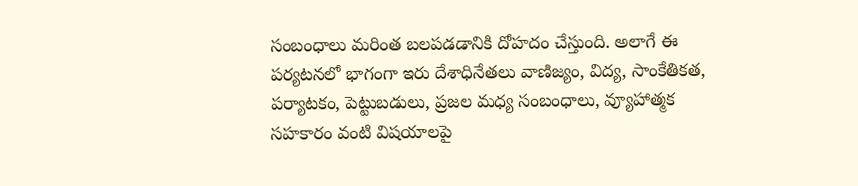సంబంధాలు మరింత బలపడడానికి దోహదం చేస్తుంది. అలాగే ఈ పర్యటనలో భాగంగా ఇరు దేశాధినేతలు వాణిజ్యం, విద్య, సాంకేతికత, పర్యాటకం, పెట్టుబడులు, ప్రజల మధ్య సంబంధాలు, వ్యూహాత్మక సహకారం వంటి విషయాలపై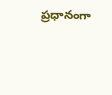ప్రధానంగా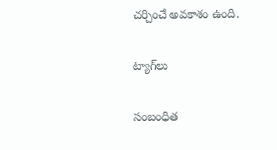చర్చించే అవకాశం ఉంది.

ట్యాగ్‌లు

సంబంధిత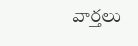వార్తలు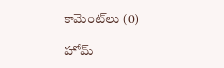కామెంట్‌లు (0)

హోమ్